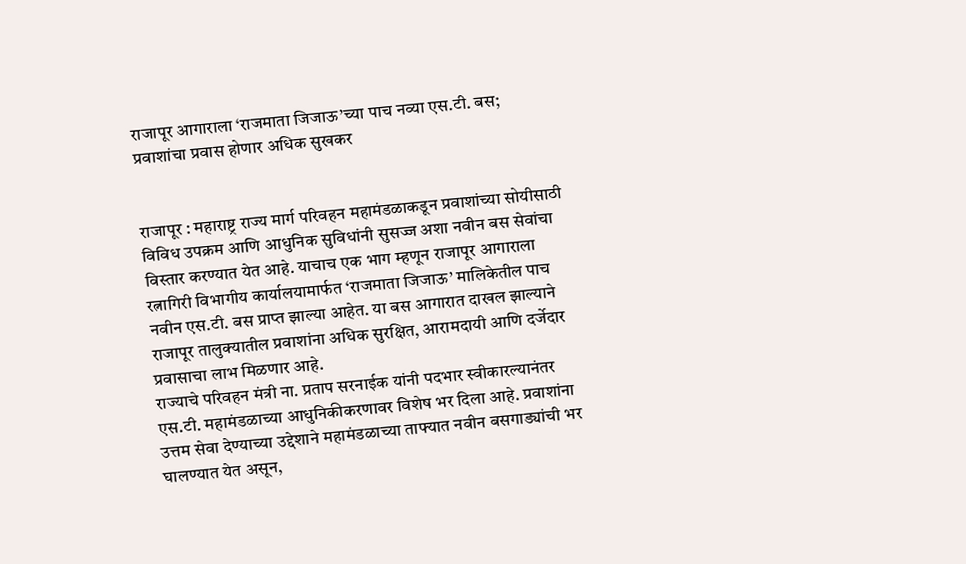राजापूर आगाराला ‘राजमाता जिजाऊ’च्या पाच नव्या एस.टी. बस; प्रवाशांचा प्रवास होणार अधिक सुखकर


राजापूर : महाराष्ट्र राज्य मार्ग परिवहन महामंडळाकडून प्रवाशांच्या सोयीसाठी विविध उपक्रम आणि आधुनिक सुविधांनी सुसज्ज अशा नवीन बस सेवांचा विस्तार करण्यात येत आहे. याचाच एक भाग म्हणून राजापूर आगाराला रत्नागिरी विभागीय कार्यालयामार्फत ‘राजमाता जिजाऊ’ मालिकेतील पाच नवीन एस.टी. बस प्राप्त झाल्या आहेत. या बस आगारात दाखल झाल्याने राजापूर तालुक्यातील प्रवाशांना अधिक सुरक्षित, आरामदायी आणि दर्जेदार प्रवासाचा लाभ मिळणार आहे.
राज्याचे परिवहन मंत्री ना. प्रताप सरनाईक यांनी पदभार स्वीकारल्यानंतर एस.टी. महामंडळाच्या आधुनिकीकरणावर विशेष भर दिला आहे. प्रवाशांना उत्तम सेवा देण्याच्या उद्देशाने महामंडळाच्या ताफ्यात नवीन बसगाड्यांची भर घालण्यात येत असून,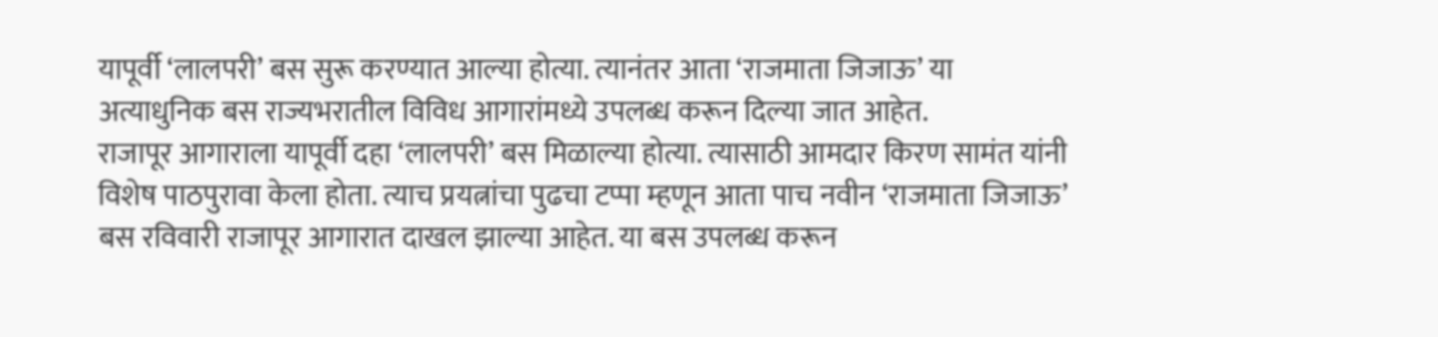यापूर्वी ‘लालपरी’ बस सुरू करण्यात आल्या होत्या. त्यानंतर आता ‘राजमाता जिजाऊ’ या अत्याधुनिक बस राज्यभरातील विविध आगारांमध्ये उपलब्ध करून दिल्या जात आहेत.
राजापूर आगाराला यापूर्वी दहा ‘लालपरी’ बस मिळाल्या होत्या. त्यासाठी आमदार किरण सामंत यांनी विशेष पाठपुरावा केला होता. त्याच प्रयत्नांचा पुढचा टप्पा म्हणून आता पाच नवीन ‘राजमाता जिजाऊ’ बस रविवारी राजापूर आगारात दाखल झाल्या आहेत. या बस उपलब्ध करून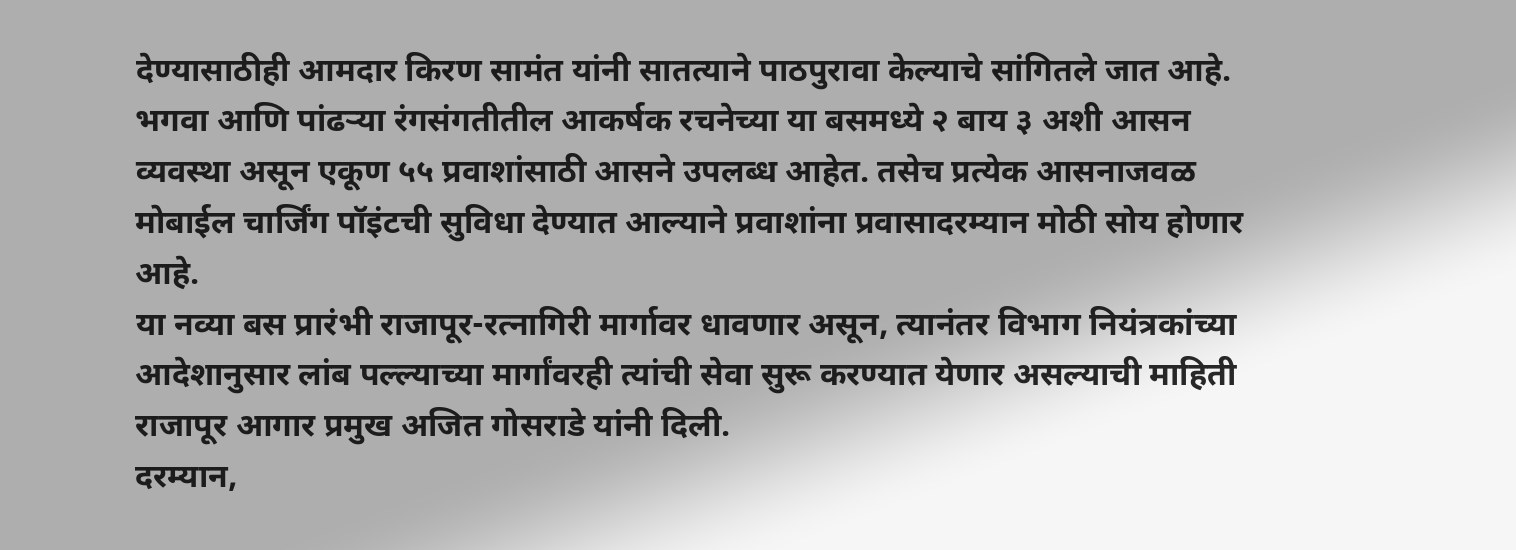देण्यासाठीही आमदार किरण सामंत यांनी सातत्याने पाठपुरावा केल्याचे सांगितले जात आहे.
भगवा आणि पांढऱ्या रंगसंगतीतील आकर्षक रचनेच्या या बसमध्ये २ बाय ३ अशी आसन व्यवस्था असून एकूण ५५ प्रवाशांसाठी आसने उपलब्ध आहेत. तसेच प्रत्येक आसनाजवळ मोबाईल चार्जिंग पॉइंटची सुविधा देण्यात आल्याने प्रवाशांना प्रवासादरम्यान मोठी सोय होणार आहे.
या नव्या बस प्रारंभी राजापूर-रत्नागिरी मार्गावर धावणार असून, त्यानंतर विभाग नियंत्रकांच्या आदेशानुसार लांब पल्ल्याच्या मार्गांवरही त्यांची सेवा सुरू करण्यात येणार असल्याची माहिती राजापूर आगार प्रमुख अजित गोसराडे यांनी दिली.
दरम्यान,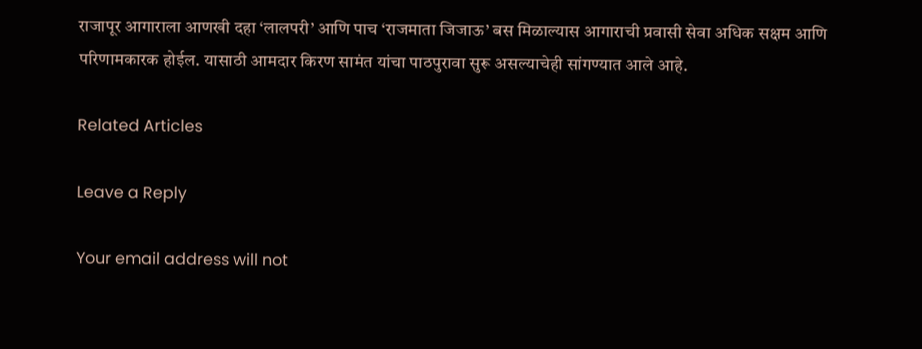राजापूर आगाराला आणखी दहा ‘लालपरी’ आणि पाच ‘राजमाता जिजाऊ’ बस मिळाल्यास आगाराची प्रवासी सेवा अधिक सक्षम आणि परिणामकारक होईल. यासाठी आमदार किरण सामंत यांचा पाठपुरावा सुरू असल्याचेही सांगण्यात आले आहे.

Related Articles

Leave a Reply

Your email address will not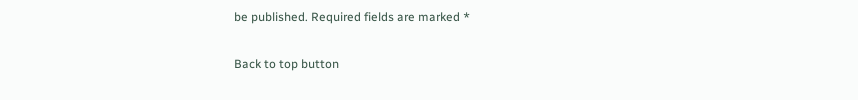be published. Required fields are marked *

Back to top button